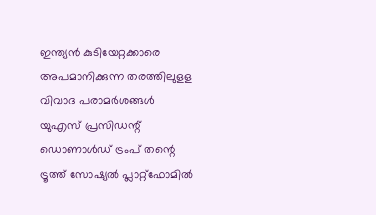ഇന്ത്യൻ കുടിയേറ്റക്കാരെ അപമാനിക്കുന്ന തരത്തിലുളള വിവാദ പരാമർശങ്ങൾ യുഎസ് പ്രസിഡന്റ് ഡൊണാൾഡ് ട്രംപ് തന്റെ ട്രൂത്ത് സോഷ്യൽ പ്ലാറ്റ്ഫോമിൽ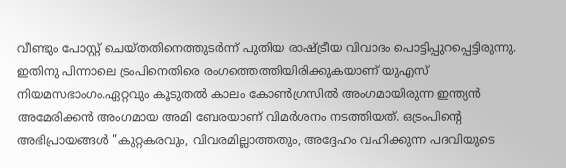വീണ്ടും പോസ്റ്റ് ചെയ്തതിനെത്തുടർന്ന് പുതിയ രാഷ്ട്രീയ വിവാദം പൊട്ടിപ്പുറപ്പെട്ടിരുന്നു. ഇതിനു പിന്നാലെ ട്രംപിനെതിരെ രംഗത്തെത്തിയിരിക്കുകയാണ് യുഎസ് നിയമസഭാംഗം.ഏറ്റവും കൂടുതൽ കാലം കോൺഗ്രസിൽ അംഗമായിരുന്ന ഇന്ത്യൻ അമേരിക്കൻ അംഗമായ അമി ബേരയാണ് വിമർശനം നടത്തിയത്. ഒട്രംപിന്റെ അഭിപ്രായങ്ങൾ "കുറ്റകരവും, വിവരമില്ലാത്തതും, അദ്ദേഹം വഹിക്കുന്ന പദവിയുടെ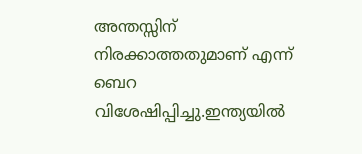അന്തസ്സിന് നിരക്കാത്തതുമാണ് എന്ന് ബെറ വിശേഷിപ്പിച്ചു.ഇന്ത്യയിൽ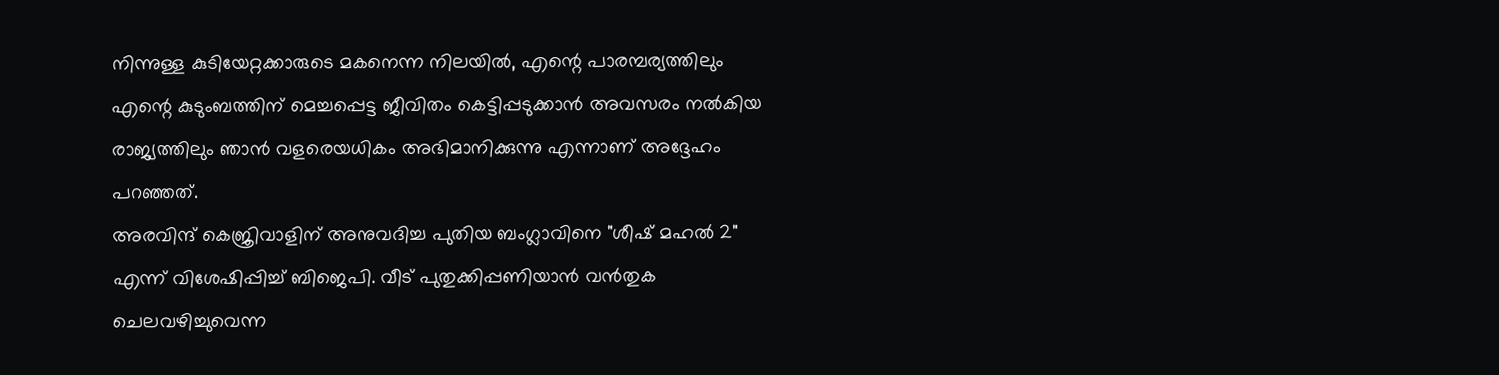നിന്നുള്ള കുടിയേറ്റക്കാരുടെ മകനെന്ന നിലയിൽ, എന്റെ പാരമ്പര്യത്തിലും എന്റെ കുടുംബത്തിന് മെച്ചപ്പെട്ട ജീവിതം കെട്ടിപ്പടുക്കാൻ അവസരം നൽകിയ രാജ്യത്തിലും ഞാൻ വളരെയധികം അഭിമാനിക്കുന്നു എന്നാണ് അദ്ദേഹം പറഞ്ഞത്.
അരവിന്ദ് കെജ്രിവാളിന് അനുവദിച്ച പുതിയ ബംഗ്ലാവിനെ "ശീഷ് മഹൽ 2" എന്ന് വിശേഷിപ്പിച്ച് ബിജെപി. വീട് പുതുക്കിപ്പണിയാൻ വൻതുക ചെലവഴിച്ചുവെന്ന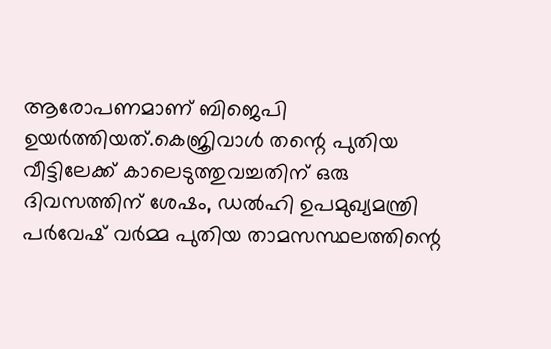ആരോപണമാണ് ബിജെപി ഉയർത്തിയത്.കെജ്രിവാൾ തന്റെ പുതിയ വീട്ടിലേക്ക് കാലെടുത്തുവച്ചതിന് ഒരു ദിവസത്തിന് ശേഷം, ഡൽഹി ഉപമുഖ്യമന്ത്രി പർവേഷ് വർമ്മ പുതിയ താമസസ്ഥലത്തിന്റെ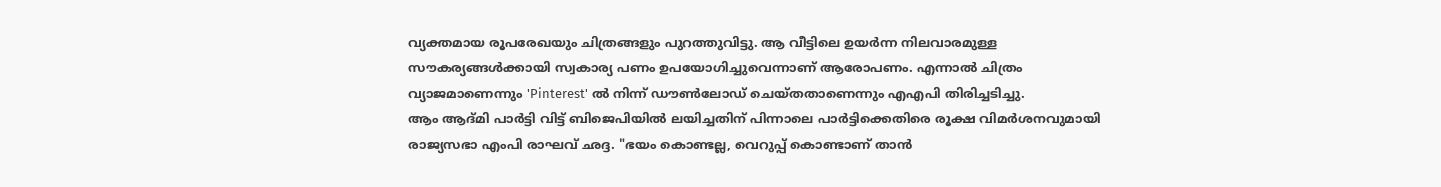വ്യക്തമായ രൂപരേഖയും ചിത്രങ്ങളും പുറത്തുവിട്ടു. ആ വീട്ടിലെ ഉയർന്ന നിലവാരമുള്ള സൗകര്യങ്ങൾക്കായി സ്വകാര്യ പണം ഉപയോഗിച്ചുവെന്നാണ് ആരോപണം. എന്നാൽ ചിത്രം വ്യാജമാണെന്നും 'Pinterest' ൽ നിന്ന് ഡൗൺലോഡ് ചെയ്തതാണെന്നും എഎപി തിരിച്ചടിച്ചു.
ആം ആദ്മി പാർട്ടി വിട്ട് ബിജെപിയിൽ ലയിച്ചതിന് പിന്നാലെ പാർട്ടിക്കെതിരെ രൂക്ഷ വിമർശനവുമായി രാജ്യസഭാ എംപി രാഘവ് ഛദ്ദ. "ഭയം കൊണ്ടല്ല, വെറുപ്പ് കൊണ്ടാണ് താൻ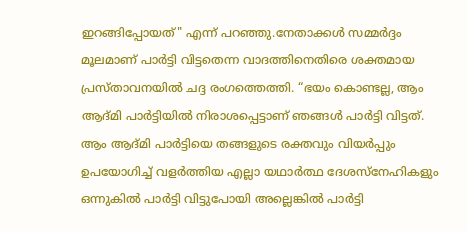ഇറങ്ങിപ്പോയത്" എന്ന് പറഞ്ഞു.നേതാക്കൾ സമ്മർദ്ദം മൂലമാണ് പാർട്ടി വിട്ടതെന്ന വാദത്തിനെതിരെ ശക്തമായ പ്രസ്താവനയിൽ ചദ്ദ രംഗത്തെത്തി. “ഭയം കൊണ്ടല്ല, ആം ആദ്മി പാർട്ടിയിൽ നിരാശപ്പെട്ടാണ് ഞങ്ങൾ പാർട്ടി വിട്ടത്. ആം ആദ്മി പാർട്ടിയെ തങ്ങളുടെ രക്തവും വിയർപ്പും ഉപയോഗിച്ച് വളർത്തിയ എല്ലാ യഥാർത്ഥ ദേശസ്നേഹികളും ഒന്നുകിൽ പാർട്ടി വിട്ടുപോയി അല്ലെങ്കിൽ പാർട്ടി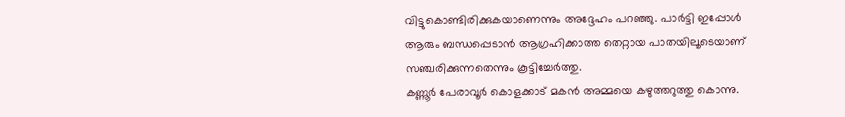വിട്ടുകൊണ്ടിരിക്കുകയാണെന്നും അദ്ദേഹം പറഞ്ഞു. പാർട്ടി ഇപ്പോൾ ആരും ബന്ധപ്പെടാൻ ആഗ്രഹിക്കാത്ത തെറ്റായ പാതയിലൂടെയാണ് സഞ്ചരിക്കുന്നതെന്നും കൂട്ടിച്ചേർത്തു.
കണ്ണൂർ പേരാവൂർ കൊളക്കാട് മകൻ അമ്മയെ കഴുത്തറുത്തു കൊന്നു.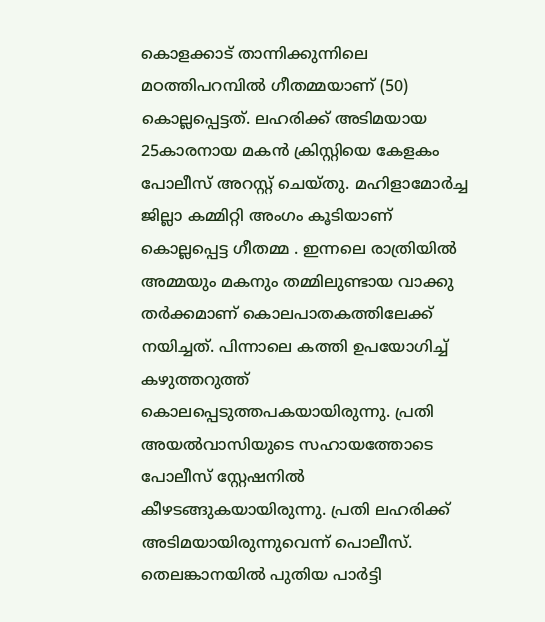കൊളക്കാട് താന്നിക്കുന്നിലെ മഠത്തിപറമ്പിൽ ഗീതമ്മയാണ് (50) കൊല്ലപ്പെട്ടത്. ലഹരിക്ക് അടിമയായ 25കാരനായ മകൻ ക്രിസ്റ്റിയെ കേളകം പോലീസ് അറസ്റ്റ് ചെയ്തു. മഹിളാമോർച്ച ജില്ലാ കമ്മിറ്റി അംഗം കൂടിയാണ് കൊല്ലപ്പെട്ട ഗീതമ്മ . ഇന്നലെ രാത്രിയിൽ അമ്മയും മകനും തമ്മിലുണ്ടായ വാക്കു തർക്കമാണ് കൊലപാതകത്തിലേക്ക് നയിച്ചത്. പിന്നാലെ കത്തി ഉപയോഗിച്ച് കഴുത്തറുത്ത് കൊലപ്പെടുത്തപകയായിരുന്നു. പ്രതി അയൽവാസിയുടെ സഹായത്തോടെ പോലീസ് സ്റ്റേഷനിൽ കീഴടങ്ങുകയായിരുന്നു. പ്രതി ലഹരിക്ക് അടിമയായിരുന്നുവെന്ന് പൊലീസ്.
തെലങ്കാനയിൽ പുതിയ പാർട്ടി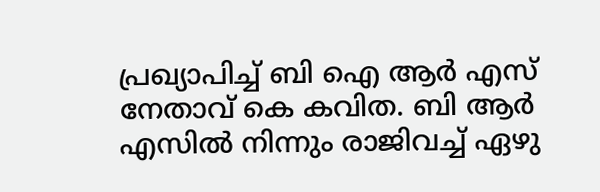പ്രഖ്യാപിച്ച് ബി ഐ ആർ എസ് നേതാവ് കെ കവിത. ബി ആർ എസിൽ നിന്നും രാജിവച്ച് ഏഴു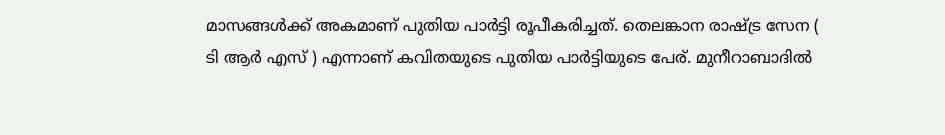മാസങ്ങൾക്ക് അകമാണ് പുതിയ പാർട്ടി രൂപീകരിച്ചത്. തെലങ്കാന രാഷ്ട്ര സേന ( ടി ആർ എസ് ) എന്നാണ് കവിതയുടെ പുതിയ പാർട്ടിയുടെ പേര്. മുനീറാബാദിൽ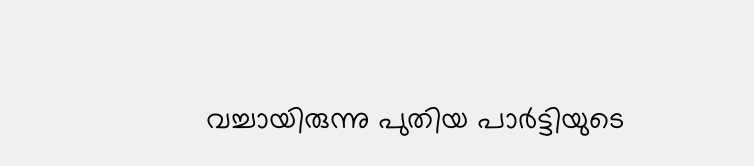വച്ചായിരുന്നു പുതിയ പാർട്ടിയുടെ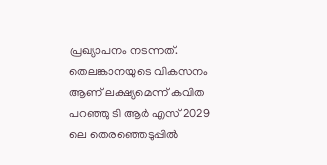പ്രഖ്യാപനം നടന്നത്. തെലങ്കാനയുടെ വികസനം ആണ് ലക്ഷ്യമെന്ന് കവിത പറഞ്ഞു ടി ആർ എസ് 2029 ലെ തെരഞ്ഞെടുപ്പിൽ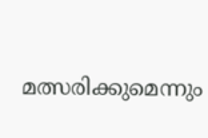മത്സരിക്കുമെന്നും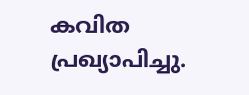കവിത പ്രഖ്യാപിച്ചു.